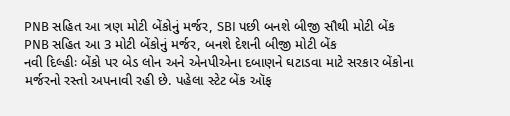PNB સહિત આ ત્રણ મોટી બેંકોનું મર્જર, SBI પછી બનશે બીજી સૌથી મોટી બેંક
PNB સહિત આ 3 મોટી બેંકોનું મર્જર, બનશે દેશની બીજી મોટી બેંક
નવી દિલ્હીઃ બેંકો પર બેડ લોન અને એનપીએના દબાણને ઘટાડવા માટે સરકાર બેંકોના મર્જરનો રસ્તો અપનાવી રહી છે. પહેલા સ્ટેટ બેંક ઑફ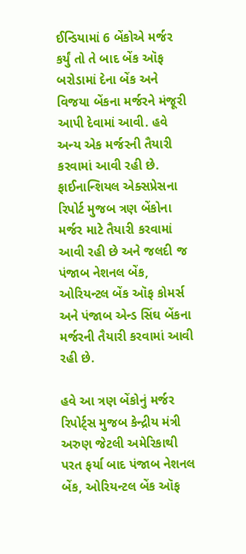ઈન્ડિયામાં 6 બેંકોએ મર્જર કર્યું તો તે બાદ બેંક ઑફ બરોડામાં દેના બેંક અને વિજયા બેંકના મર્જરને મંજૂરી આપી દેવામાં આવી. હવે અન્ય એક મર્જરની તૈયારી કરવામાં આવી રહી છે. ફાઈનાન્શિયલ એક્સપ્રેસના રિપોર્ટ મુજબ ત્રણ બેંકોના મર્જર માટે તૈયારી કરવામાં આવી રહી છે અને જલદી જ પંજાબ નેશનલ બેંક, ઓરિયન્ટલ બેંક ઑફ કોમર્સ અને પંજાબ એન્ડ સિંઘ બેંકના મર્જરની તૈયારી કરવામાં આવી રહી છે.

હવે આ ત્રણ બેંકોનું મર્જર
રિપોર્ટ્સ મુજબ કેન્દ્રીય મંત્રી અરુણ જેટલી અમેરિકાથી પરત ફર્યા બાદ પંજાબ નેશનલ બેંક, ઓરિયન્ટલ બેંક ઑફ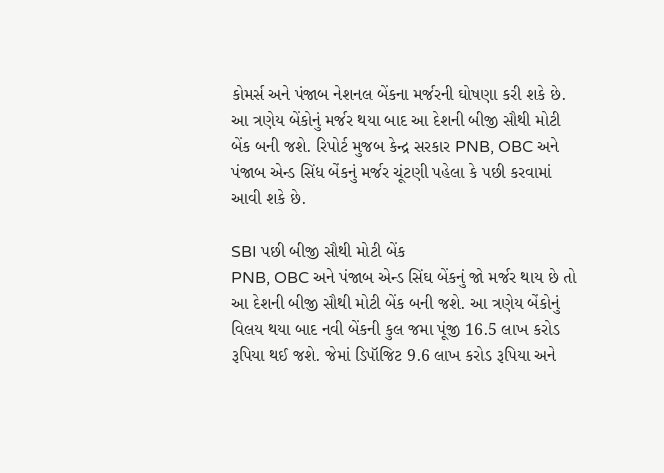કોમર્સ અને પંજાબ નેશનલ બેંકના મર્જરની ઘોષણા કરી શકે છે. આ ત્રણેય બેંકોનું મર્જર થયા બાદ આ દેશની બીજી સૌથી મોટી બેંક બની જશે. રિપોર્ટ મુજબ કેન્દ્ર સરકાર PNB, OBC અને પંજાબ એન્ડ સિંધ બેંકનું મર્જર ચૂંટણી પહેલા કે પછી કરવામાં આવી શકે છે.

SBI પછી બીજી સૌથી મોટી બેંક
PNB, OBC અને પંજાબ એન્ડ સિંઘ બેંકનું જો મર્જર થાય છે તો આ દેશની બીજી સૌથી મોટી બેંક બની જશે. આ ત્રણેય બેંકોનું વિલય થયા બાદ નવી બેંકની કુલ જમા પૂંજી 16.5 લાખ કરોડ રૂપિયા થઈ જશે. જેમાં ડિપૉજિટ 9.6 લાખ કરોડ રૂપિયા અને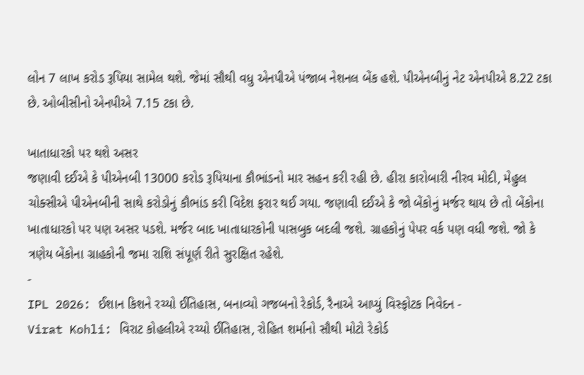લોન 7 લાખ કરોડ રૂપિયા સામેલ થશે. જેમાં સૌથી વધુ એનપીએ પંજાબ નેશનલ બેંક હશે. પીએનબીનું નેટ એનપીએ 8.22 ટકા છે. ઓબીસીનો એનપીએ 7.15 ટકા છે.

ખાતાધારકો પર થશે અસર
જણાવી દઈએ કે પીએનબી 13000 કરોડ રૂપિયાના કૌભાંડનો માર સહન કરી રહી છે. હીરા કારોબારી નીરવ મોદી, મેહુલ ચોક્સીએ પીએનબીની સાથે કરોડોનું કૌભાંડ કરી વિદેશ ફરાર થઈ ગયા. જણાવી દઈએ કે જો બેંકોનું મર્જર થાય છે તો બેંકોના ખાતાધારકો પર પણ અસર પડશે. મર્જર બાદ ખાતાધારકોની પાસબુક બદલી જશે. ગ્રાહકોનું પેપર વર્ક પણ વધી જશે. જો કે ત્રણેય બેંકોના ગ્રાહકોની જમા રાશિ સંપૂર્ણ રીતે સુરક્ષિત રહેશે.
-
IPL 2026: ઈશાન કિશને રચ્યો ઈતિહાસ, બનાવ્યો ગજબનો રેકોર્ડ, રૈનાએ આપ્યું વિસ્ફોટક નિવેદન -
Virat Kohli: વિરાટ કોહલીએ રચ્યો ઈતિહાસ, રોહિત શર્માનો સૌથી મોટો રેકોર્ડ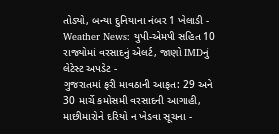તોડ્યો, બન્યા દુનિયાના નંબર 1 ખેલાડી -
Weather News: યુપી-એમપી સહિત 10 રાજ્યોમાં વરસાદનું એલર્ટ, જાણો IMDનું લેટેસ્ટ અપડેટ -
ગુજરાતમાં ફરી માવઠાની આફત: 29 અને 30 માર્ચે કમોસમી વરસાદની આગાહી, માછીમારોને દરિયો ન ખેડવા સૂચના -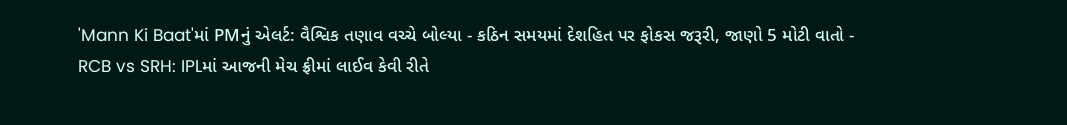'Mann Ki Baat'માં PMનું એલર્ટ: વૈશ્વિક તણાવ વચ્ચે બોલ્યા - કઠિન સમયમાં દેશહિત પર ફોકસ જરૂરી, જાણો 5 મોટી વાતો -
RCB vs SRH: IPLમાં આજની મેચ ફ્રીમાં લાઈવ કેવી રીતે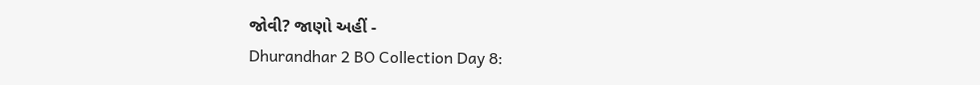જોવી? જાણો અહીં -
Dhurandhar 2 BO Collection Day 8: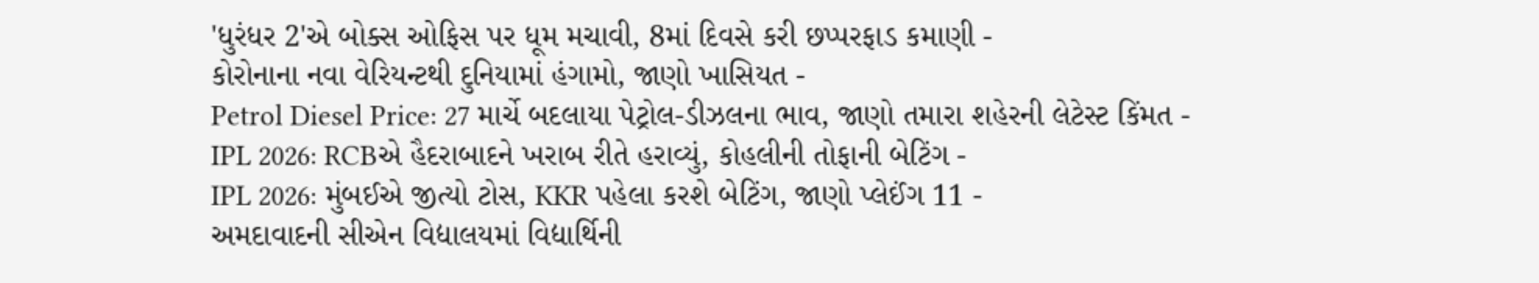'ધુરંધર 2'એ બોક્સ ઓફિસ પર ધૂમ મચાવી, 8માં દિવસે કરી છપ્પરફાડ કમાણી -
કોરોનાના નવા વેરિયન્ટથી દુનિયામાં હંગામો, જાણો ખાસિયત -
Petrol Diesel Price: 27 માર્ચે બદલાયા પેટ્રોલ-ડીઝલના ભાવ, જાણો તમારા શહેરની લેટેસ્ટ કિંમત -
IPL 2026: RCBએ હૈદરાબાદને ખરાબ રીતે હરાવ્યું, કોહલીની તોફાની બેટિંગ -
IPL 2026: મુંબઈએ જીત્યો ટોસ, KKR પહેલા કરશે બેટિંગ, જાણો પ્લેઈંગ 11 -
અમદાવાદની સીએન વિદ્યાલયમાં વિદ્યાર્થિની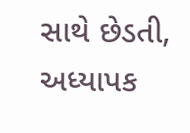સાથે છેડતી, અધ્યાપક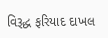વિરૂદ્ધ ફરિયાદ દાખલ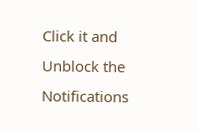Click it and Unblock the Notifications